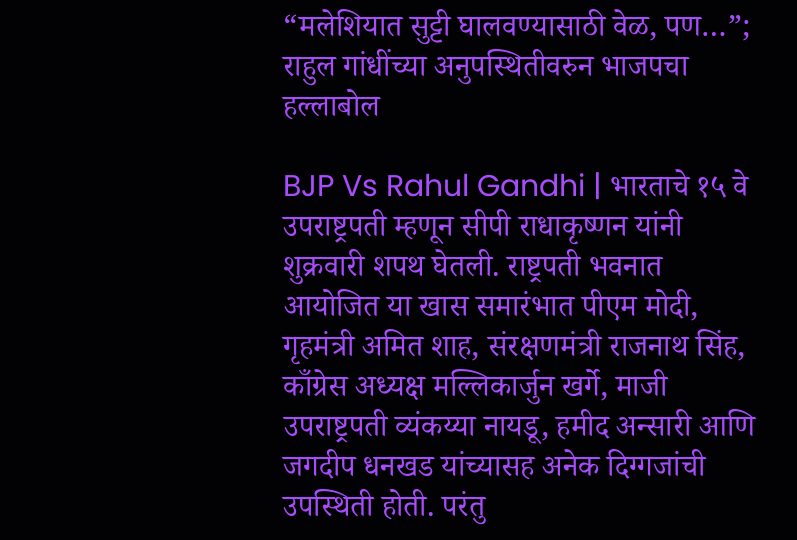“मलेशियात सुट्टी घालवण्यासाठी वेळ, पण…”; राहुल गांधींच्या अनुपस्थितीवरुन भाजपचा हल्लाबोल

BJP Vs Rahul Gandhi | भारताचे १५ वे उपराष्ट्रपती म्हणून सीपी राधाकृष्णन यांनी शुक्रवारी शपथ घेतली. राष्ट्रपती भवनात आयोजित या खास समारंभात पीएम मोदी, गृहमंत्री अमित शाह, संरक्षणमंत्री राजनाथ सिंह, काँग्रेस अध्यक्ष मल्लिकार्जुन खर्गे, माजी उपराष्ट्रपती व्यंकय्या नायडू, हमीद अन्सारी आणि जगदीप धनखड यांच्यासह अनेक दिग्गजांची उपस्थिती होती. परंतु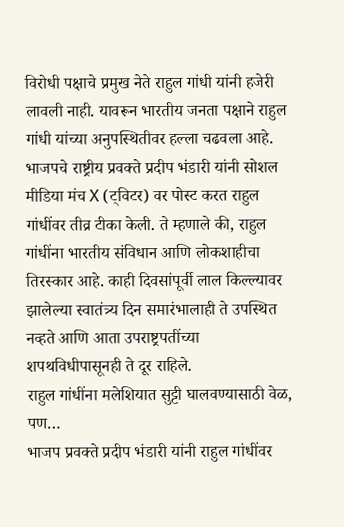विरोधी पक्षाचे प्रमुख नेते राहुल गांधी यांनी हजेरी लावली नाही. यावरून भारतीय जनता पक्षाने राहुल गांधी यांच्या अनुपस्थितीवर हल्ला चढवला आहे.
भाजपचे राष्ट्रीय प्रवक्ते प्रदीप भंडारी यांनी सोशल मीडिया मंच X (ट्विटर) वर पोस्ट करत राहुल गांधींवर तीव्र टीका केली. ते म्हणाले की, राहुल गांधींना भारतीय संविधान आणि लोकशाहीचा तिरस्कार आहे. काही दिवसांपूर्वी लाल किल्ल्यावर झालेल्या स्वातंत्र्य दिन समारंभालाही ते उपस्थित नव्हते आणि आता उपराष्ट्रपतींच्या शपथविधीपासूनही ते दूर राहिले.
राहुल गांधींना मलेशियात सुट्टी घालवण्यासाठी वेळ, पण…
भाजप प्रवक्ते प्रदीप भंडारी यांनी राहुल गांधींवर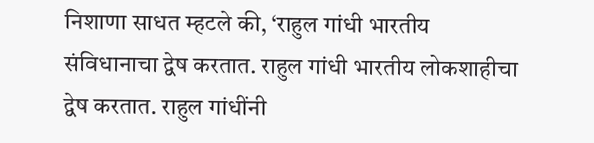निशाणा साधत म्हटले की, ‘राहुल गांधी भारतीय संविधानाचा द्वेष करतात. राहुल गांधी भारतीय लोकशाहीचा द्वेष करतात. राहुल गांधींनी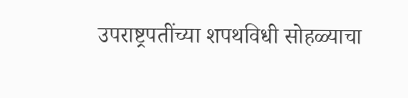उपराष्ट्रपतींच्या शपथविधी सोहळ्याचा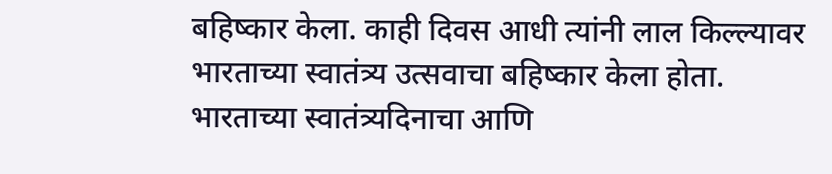बहिष्कार केला. काही दिवस आधी त्यांनी लाल किल्ल्यावर भारताच्या स्वातंत्र्य उत्सवाचा बहिष्कार केला होता.
भारताच्या स्वातंत्र्यदिनाचा आणि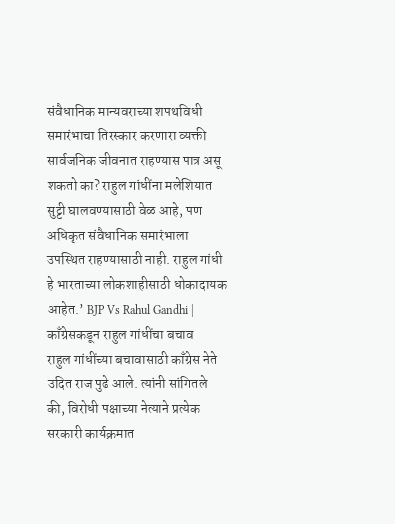संवैधानिक मान्यवराच्या शपथविधी समारंभाचा तिरस्कार करणारा व्यक्ती सार्वजनिक जीवनात राहण्यास पात्र असू शकतो का? राहुल गांधींना मलेशियात सुट्टी घालवण्यासाठी वेळ आहे, पण अधिकृत संवैधानिक समारंभाला उपस्थित राहण्यासाठी नाही. राहुल गांधी हे भारताच्या लोकशाहीसाठी धोकादायक आहेत.’ BJP Vs Rahul Gandhi |
काँग्रेसकडून राहुल गांधींचा बचाव
राहुल गांधींच्या बचावासाठी काँग्रेस नेते उदित राज पुढे आले. त्यांनी सांगितले की, विरोधी पक्षाच्या नेत्याने प्रत्येक सरकारी कार्यक्रमात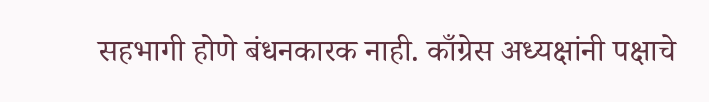सहभागी होणे बंधनकारक नाही. काँग्रेस अध्यक्षांनी पक्षाचे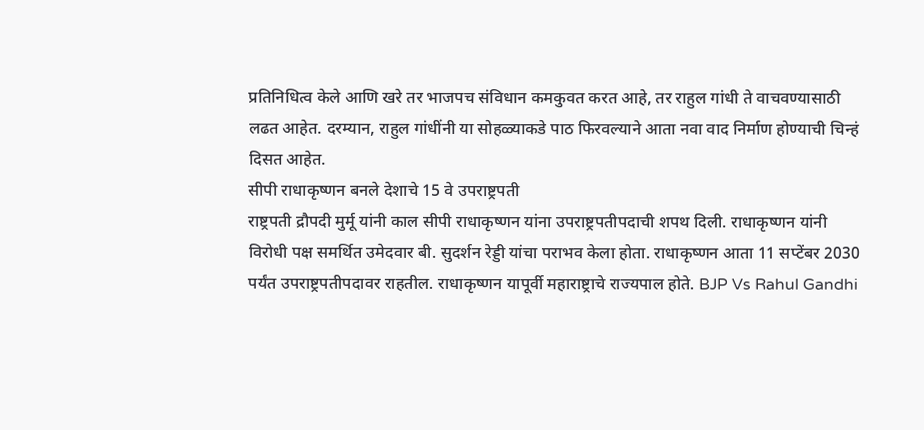प्रतिनिधित्व केले आणि खरे तर भाजपच संविधान कमकुवत करत आहे, तर राहुल गांधी ते वाचवण्यासाठी लढत आहेत. दरम्यान, राहुल गांधींनी या सोहळ्याकडे पाठ फिरवल्याने आता नवा वाद निर्माण होण्याची चिन्हं दिसत आहेत.
सीपी राधाकृष्णन बनले देशाचे 15 वे उपराष्ट्रपती
राष्ट्रपती द्रौपदी मुर्मू यांनी काल सीपी राधाकृष्णन यांना उपराष्ट्रपतीपदाची शपथ दिली. राधाकृष्णन यांनी विरोधी पक्ष समर्थित उमेदवार बी. सुदर्शन रेड्डी यांचा पराभव केला होता. राधाकृष्णन आता 11 सप्टेंबर 2030 पर्यंत उपराष्ट्रपतीपदावर राहतील. राधाकृष्णन यापूर्वी महाराष्ट्राचे राज्यपाल होते. BJP Vs Rahul Gandhi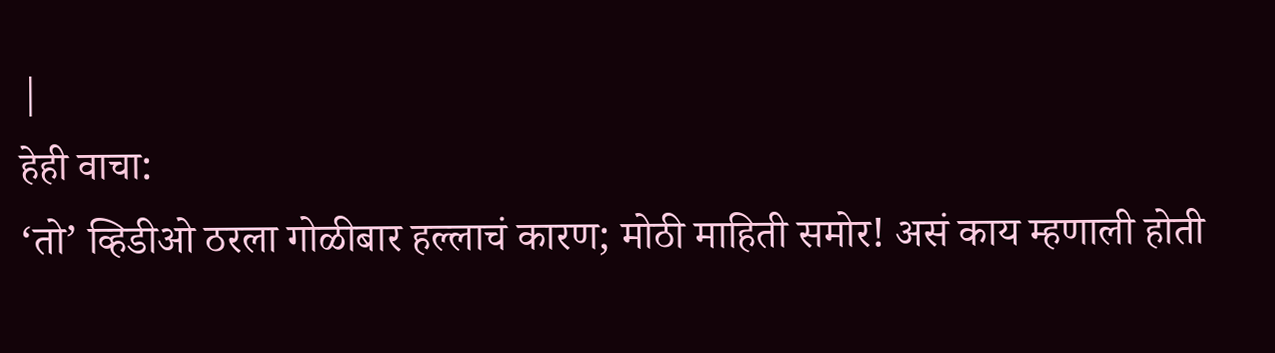|
हेही वाचा:
‘तो’ व्हिडीओ ठरला गोळीबार हल्लाचं कारण; मोठी माहिती समोर! असं काय म्हणाली होती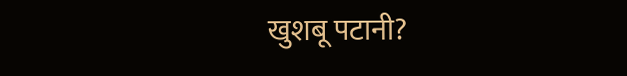खुशबू पटानी?